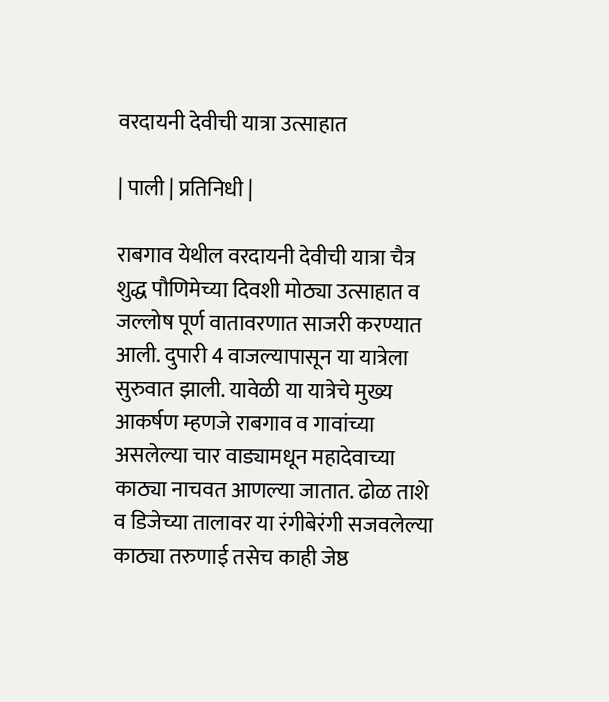वरदायनी देवीची यात्रा उत्साहात

| पाली | प्रतिनिधी |

राबगाव येथील वरदायनी देवीची यात्रा चैत्र शुद्ध पौणिमेच्या दिवशी मोठ्या उत्साहात व जल्लोष पूर्ण वातावरणात साजरी करण्यात आली. दुपारी 4 वाजल्यापासून या यात्रेला सुरुवात झाली. यावेळी या यात्रेचे मुख्य आकर्षण म्हणजे राबगाव व गावांच्या असलेल्या चार वाड्यामधून महादेवाच्या काठ्या नाचवत आणल्या जातात. ढोळ ताशे व डिजेच्या तालावर या रंगीबेरंगी सजवलेल्या काठ्या तरुणाई तसेच काही जेष्ठ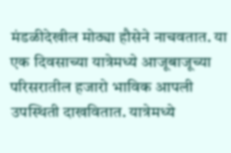मंडळीदेखील मोठ्या हौसेने नाचवतात. या एक दिवसाच्या यात्रेमध्ये आजूबाजूच्या परिसरातील हजारो भाविक आपली उपस्थिती दाखवितात. यात्रेमध्ये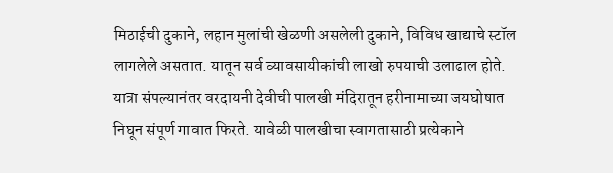मिठाईची दुकाने, लहान मुलांची खेळणी असलेली दुकाने, विविध खाद्याचे स्टॉल लागलेले असतात. यातून सर्व व्यावसायीकांची लाखो रुपयाची उलाढाल होते. यात्रा संपल्यानंतर वरदायनी देवीची पालखी मंदिरातून हरीनामाच्या जयघोषात निघून संपूर्ण गावात फिरते. यावेळी पालखीचा स्वागतासाठी प्रत्येकाने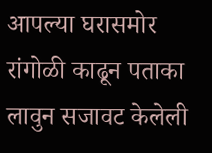आपल्या घरासमोर रांगोळी काढून पताका लावुन सजावट केलेली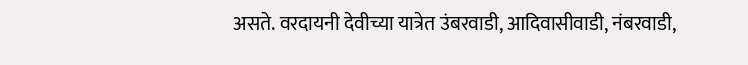असते. वरदायनी देवीच्या यात्रेत उंबरवाडी, आदिवासीवाडी, नंबरवाडी,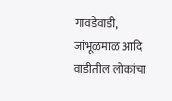गावडेवाडी, जांभूळमाळ आदि वाडीतील लोकांचा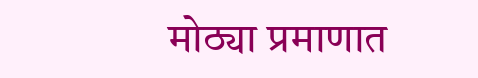मोठ्या प्रमाणात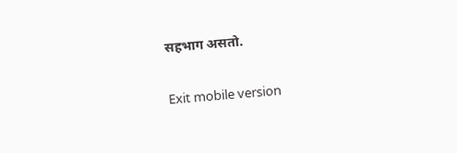सहभाग असतो.

Exit mobile version